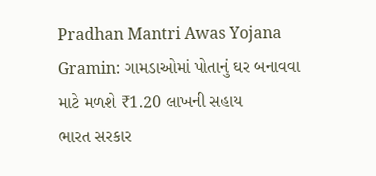Pradhan Mantri Awas Yojana Gramin: ગામડાઓમાં પોતાનું ઘર બનાવવા માટે મળશે ₹1.20 લાખની સહાય
ભારત સરકાર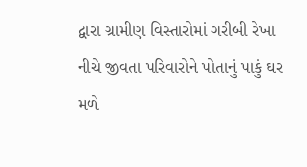દ્વારા ગ્રામીણ વિસ્તારોમાં ગરીબી રેખા નીચે જીવતા પરિવારોને પોતાનું પાકું ઘર મળે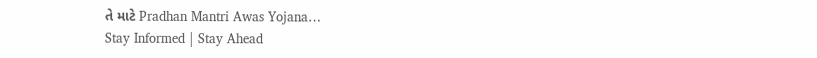તે માટે Pradhan Mantri Awas Yojana…
Stay Informed | Stay Ahead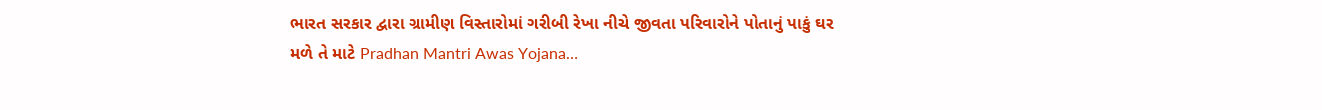ભારત સરકાર દ્વારા ગ્રામીણ વિસ્તારોમાં ગરીબી રેખા નીચે જીવતા પરિવારોને પોતાનું પાકું ઘર મળે તે માટે Pradhan Mantri Awas Yojana…